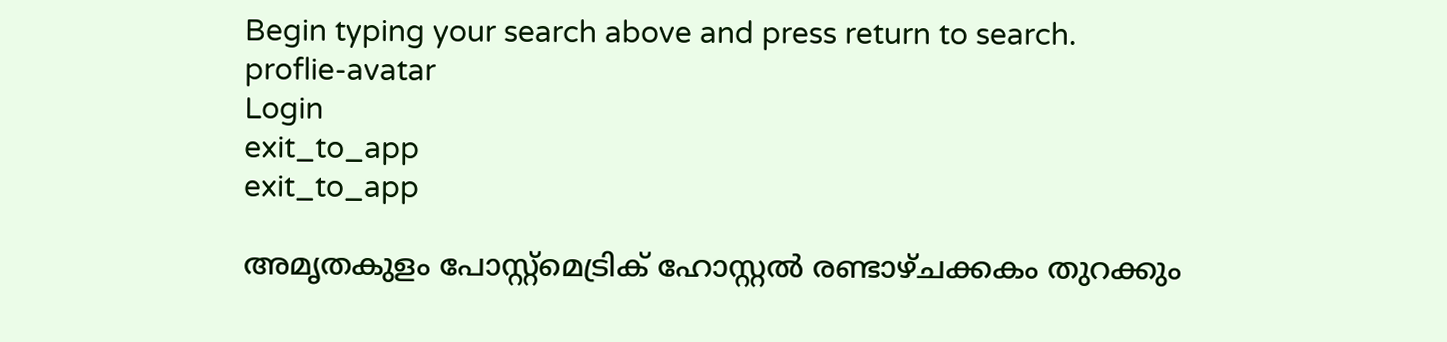Begin typing your search above and press return to search.
proflie-avatar
Login
exit_to_app
exit_to_app

അമൃതകുളം പോസ്റ്റ്മെട്രിക് ഹോസ്റ്റല്‍ രണ്ടാഴ്ചക്കകം തുറക്കും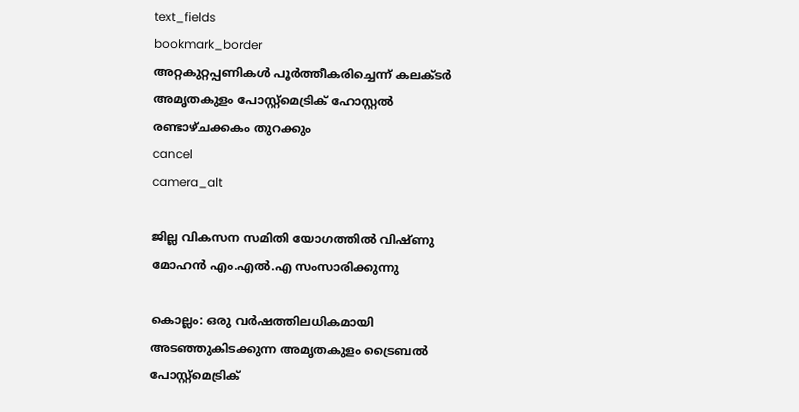text_fields
bookmark_border
അറ്റകുറ്റപ്പണികള്‍ പൂര്‍ത്തീകരിച്ചെന്ന് കലക്ടര്‍
അമൃതകുളം പോസ്റ്റ്മെട്രിക് ഹോസ്റ്റല്‍ രണ്ടാഴ്ചക്കകം തുറക്കും
cancel
camera_alt

ജില്ല വികസന സമിതി യോഗത്തിൽ വിഷ്ണു മോഹൻ എം.എൽ.എ സംസാരിക്കുന്നു

കൊല്ലം: ഒരു വര്‍ഷത്തിലധികമായി അടഞ്ഞുകിടക്കുന്ന അമൃതകുളം ട്രൈബല്‍ പോസ്റ്റ്മെട്രിക്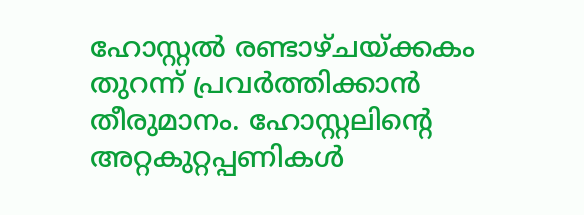ഹോസ്റ്റല്‍ രണ്ടാഴ്ചയ്ക്കകം തുറന്ന് പ്രവര്‍ത്തിക്കാൻ തീരുമാനം. ഹോസ്റ്റലിന്റെ അറ്റകുറ്റപ്പണികള്‍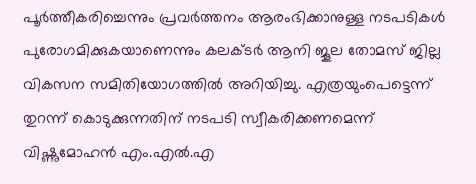പൂര്‍ത്തീകരിച്ചെന്നും പ്രവർത്തനം ആരംഭിക്കാനുള്ള നടപടികൾ പുരോഗമിക്കുകയാണെന്നും കലക്ടര്‍ ആനി ജൂല തോമസ് ജില്ല വികസന സമിതിയോഗത്തില്‍ അറിയിച്ചു. എത്രയുംപെട്ടെന്ന് തുറന്ന് കൊടുക്കുന്നതിന് നടപടി സ്വീകരിക്കണമെന്ന് വിഷ്ണുമോഹന്‍ എം.എല്‍.എ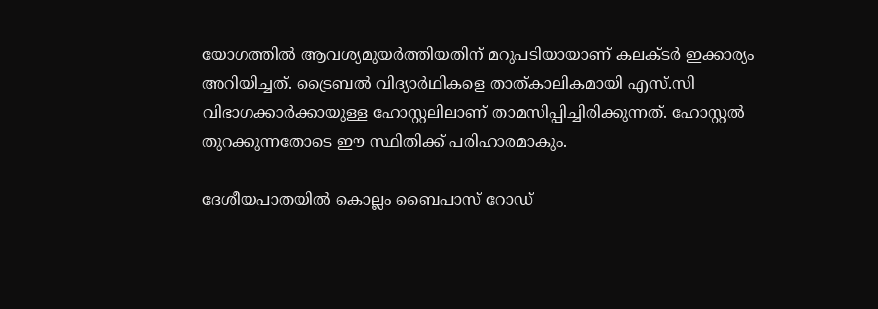യോഗത്തിൽ ആവശ്യമുയർത്തിയതിന് മറുപടിയായാണ് കലക്ടർ ഇക്കാര്യം അറിയിച്ചത്. ട്രൈബല്‍ വിദ്യാര്‍ഥികളെ താത്കാലികമായി എസ്.സി വിഭാഗക്കാര്‍ക്കായുള്ള ഹോസ്റ്റലിലാണ് താമസിപ്പിച്ചിരിക്കുന്നത്. ഹോസ്റ്റൽ തുറക്കുന്നതോടെ ഈ സ്ഥിതിക്ക് പരിഹാരമാകും.

ദേശീയപാതയിൽ കൊല്ലം ബൈപാസ് റോഡ്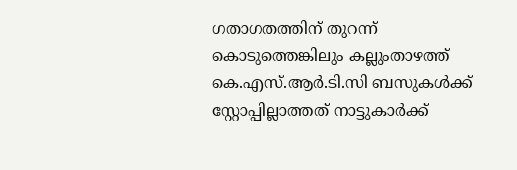ഗതാഗതത്തിന് തുറന്ന് കൊടുത്തെങ്കിലും കല്ലുംതാഴത്ത് കെ.എസ്.ആര്‍.ടി.സി ബസുകള്‍ക്ക് സ്റ്റോപ്പില്ലാത്തത് നാട്ടുകാര്‍ക്ക്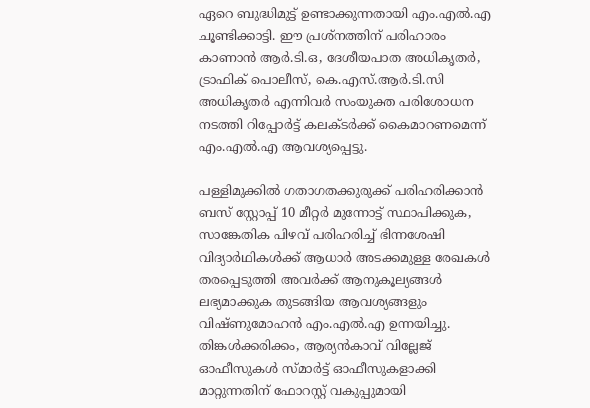ഏറെ ബുദ്ധിമുട്ട് ഉണ്ടാക്കുന്നതായി എം.എൽ.എ ചൂണ്ടിക്കാട്ടി. ഈ പ്രശ്നത്തിന് പരിഹാരം കാണാൻ ആര്‍.ടി.ഒ, ദേശീയപാത അധികൃതര്‍, ട്രാഫിക് പൊലീസ്, കെ.എസ്.ആര്‍.ടി.സി അധികൃതര്‍ എന്നിവര്‍ സംയുക്ത പരിശോധന നടത്തി റിപ്പോര്‍ട്ട് കലക്ടര്‍ക്ക് കൈമാറണമെന്ന് എം.എല്‍.എ ആവശ്യപ്പെട്ടു.

പള്ളിമുക്കില്‍ ഗതാഗതക്കുരുക്ക് പരിഹരിക്കാന്‍ ബസ് സ്റ്റോപ്പ് 10 മീറ്റര്‍ മുന്നോട്ട് സ്ഥാപിക്കുക, സാങ്കേതിക പിഴവ് പരിഹരിച്ച് ഭിന്നശേഷി വിദ്യാര്‍ഥികള്‍ക്ക് ആധാര്‍ അടക്കമുള്ള രേഖകള്‍ തരപ്പെടുത്തി അവര്‍ക്ക് ആനുകൂല്യങ്ങള്‍ ലഭ്യമാക്കുക തുടങ്ങിയ ആവശ്യങ്ങളും വിഷ്ണുമോഹൻ എം.എല്‍.എ ഉന്നയിച്ചു. തിങ്കള്‍ക്കരിക്കം, ആര്യന്‍കാവ് വില്ലേജ് ഓഫീസുകള്‍ സ്മാര്‍ട്ട് ഓഫീസുകളാക്കി മാറ്റുന്നതിന് ഫോറസ്റ്റ് വകുപ്പുമായി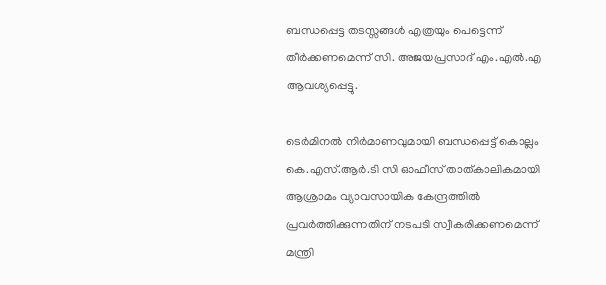ബന്ധപ്പെട്ട തടസ്സങ്ങള്‍ എത്രയും പെട്ടെന്ന് തീര്‍ക്കണമെന്ന് സി. അജയപ്രസാദ് എം.എല്‍.എ ആവശ്യപ്പെട്ടു.

ടെര്‍മിനല്‍ നിര്‍മാണവുമായി ബന്ധപ്പെട്ട് കൊല്ലം കെ.എസ്.ആര്‍.ടി സി ഓഫീസ് താത്കാലികമായി ആശ്രാമം വ്യാവസായിക കേന്ദ്രത്തില്‍ പ്രവര്‍ത്തിക്കുന്നതിന് നടപടി സ്വീകരിക്കണമെന്ന് മന്ത്രി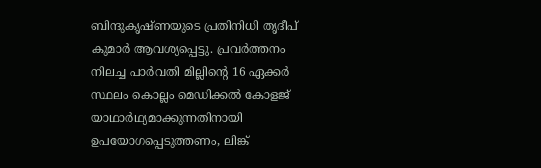ബിന്ദുകൃഷ്ണയുടെ പ്രതിനിധി തൃദീപ് കുമാര്‍ ആവശ്യപ്പെട്ടു. പ്രവര്‍ത്തനം നിലച്ച പാര്‍വതി മില്ലിന്റെ 16 ഏക്കര്‍ സ്ഥലം കൊല്ലം മെഡിക്കല്‍ കോളജ് യാഥാര്‍ഥ്യമാക്കുന്നതിനായി ഉപയോഗപ്പെടുത്തണം, ലിങ്ക്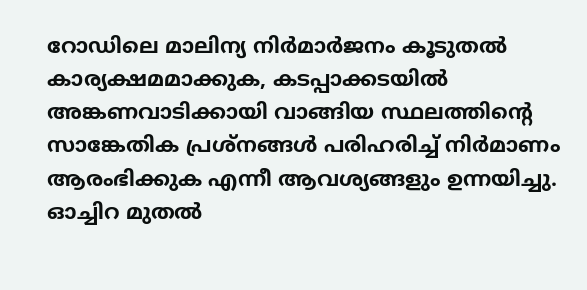റോഡിലെ മാലിന്യ നിര്‍മാര്‍ജനം കൂടുതല്‍ കാര്യക്ഷമമാക്കുക, കടപ്പാക്കടയില്‍ അങ്കണവാടിക്കായി വാങ്ങിയ സ്ഥലത്തിന്റെ സാങ്കേതിക പ്രശ്നങ്ങള്‍ പരിഹരിച്ച് നിര്‍മാണം ആരംഭിക്കുക എന്നീ ആവശ്യങ്ങളും ഉന്നയിച്ചു. ഓച്ചിറ മുതല്‍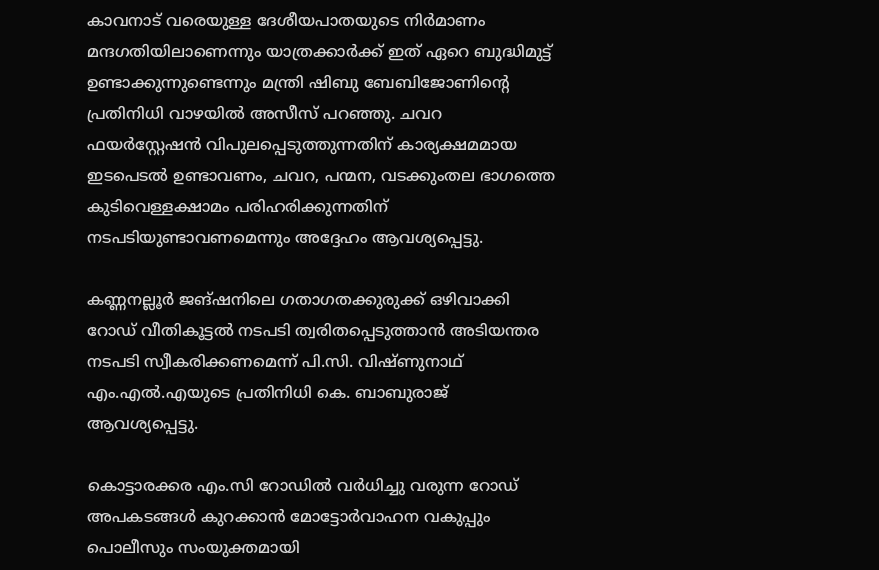കാവനാട് വരെയുള്ള ദേശീയപാതയുടെ നിര്‍മാണം മന്ദഗതിയിലാണെന്നും യാത്രക്കാര്‍ക്ക് ഇത് ഏറെ ബുദ്ധിമുട്ട് ഉണ്ടാക്കുന്നുണ്ടെന്നും മന്ത്രി ഷിബു ബേബിജോണിന്റെ പ്രതിനിധി വാഴയില്‍ അസീസ് പറഞ്ഞു. ചവറ ഫയര്‍സ്റ്റേഷന്‍ വിപുലപ്പെടുത്തുന്നതിന് കാര്യക്ഷമമായ ഇടപെടല്‍ ഉണ്ടാവണം, ചവറ, പന്മന, വടക്കുംതല ഭാഗത്തെ കുടിവെള്ളക്ഷാമം പരിഹരിക്കുന്നതിന് നടപടിയുണ്ടാവണമെന്നും അദ്ദേഹം ആവശ്യപ്പെട്ടു.

കണ്ണനല്ലൂര്‍ ജങ്ഷനിലെ ഗതാഗതക്കുരുക്ക് ഒഴിവാക്കി റോഡ് വീതികൂട്ടല്‍ നടപടി ത്വരിതപ്പെടുത്താന്‍ അടിയന്തര നടപടി സ്വീകരിക്കണമെന്ന് പി.സി. വിഷ്ണുനാഥ് എം.എല്‍.എയുടെ പ്രതിനിധി കെ. ബാബുരാജ് ആവശ്യപ്പെട്ടു.

കൊട്ടാരക്കര എം.സി റോഡില്‍ വര്‍ധിച്ചു വരുന്ന റോഡ് അപകടങ്ങള്‍ കുറക്കാന്‍ മോട്ടോര്‍വാഹന വകുപ്പും പൊലീസും സംയുക്തമായി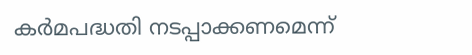കര്‍മപദ്ധതി നടപ്പാക്കണമെന്ന്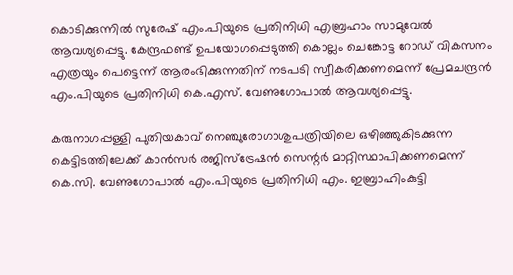കൊടിക്കുന്നില്‍ സുരേഷ് എം.പിയുടെ പ്രതിനിധി എബ്രഹാം സാമുവേല്‍ ആവശ്യപ്പെട്ടു. കേന്ദ്രഫണ്ട് ഉപയോഗപ്പെടുത്തി കൊല്ലം ചെങ്കോട്ട റോഡ് വികസനം എത്രയും പെട്ടെന്ന് ആരംഭിക്കുന്നതിന് നടപടി സ്വീകരിക്കണമെന്ന് പ്രേമചന്ദ്രന്‍ എം.പിയുടെ പ്രതിനിധി കെ.എസ്. വേണുഗോപാല്‍ ആവശ്യപ്പെട്ടു.

കരുനാഗപ്പള്ളി പുതിയകാവ് നെഞ്ചുരോഗാശുപത്രിയിലെ ഒഴിഞ്ഞുകിടക്കുന്ന കെട്ടിടത്തിലേക്ക് കാന്‍സര്‍ രജിസ്ട്രേഷന്‍ സെന്റര്‍ മാറ്റിസ്ഥാപിക്കണമെന്ന് കെ.സി. വേണുഗോപാല്‍ എം.പിയുടെ പ്രതിനിധി എം. ഇബ്രാഹിംകുട്ടി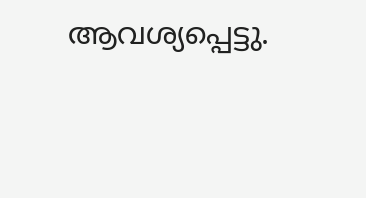ആവശ്യപ്പെട്ടു.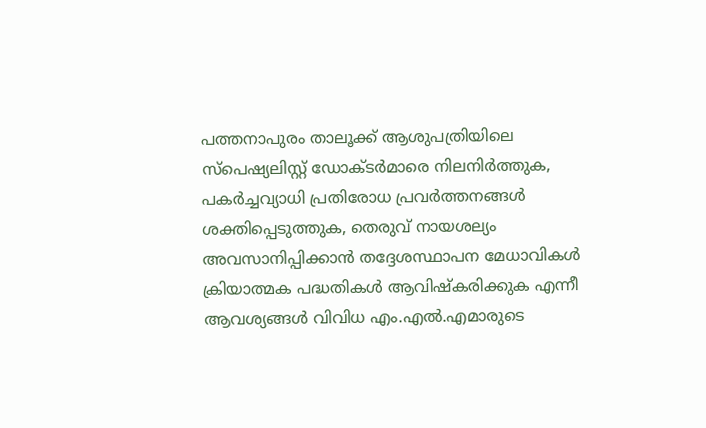പത്തനാപുരം താലൂക്ക് ആശുപത്രിയിലെ സ്പെഷ്യലിസ്റ്റ് ഡോക്ടര്‍മാരെ നിലനിര്‍ത്തുക, പകര്‍ച്ചവ്യാധി പ്രതിരോധ പ്രവര്‍ത്തനങ്ങള്‍ ശക്തിപ്പെടുത്തുക, തെരുവ് നായശല്യം അവസാനിപ്പിക്കാന്‍ തദ്ദേശസ്ഥാപന മേധാവികള്‍ ക്രിയാത്മക പദ്ധതികള്‍ ആവിഷ്‌കരിക്കുക എന്നീ ആവശ്യങ്ങള്‍ വിവിധ എം.എല്‍.എമാരുടെ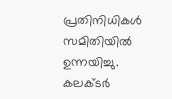പ്രതിനിധികള്‍ സമിതിയില്‍ ഉന്നയിച്ചു. കലക്ടര്‍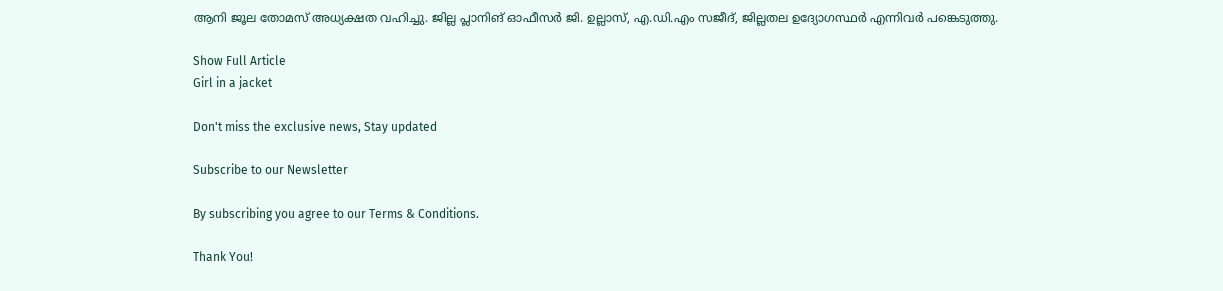ആനി ജൂല തോമസ് അധ്യക്ഷത വഹിച്ചു. ജില്ല പ്ലാനിങ് ഓഫീസര്‍ ജി. ഉല്ലാസ്, എ.ഡി.എം സജീദ്, ജില്ലതല ഉദ്യോഗസ്ഥര്‍ എന്നിവർ പങ്കെടുത്തു.

Show Full Article
Girl in a jacket

Don't miss the exclusive news, Stay updated

Subscribe to our Newsletter

By subscribing you agree to our Terms & Conditions.

Thank You!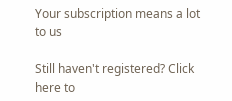Your subscription means a lot to us

Still haven't registered? Click here to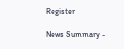Register

News Summary -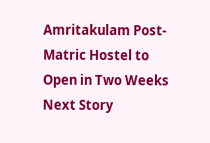Amritakulam Post-Matric Hostel to Open in Two Weeks
Next Story